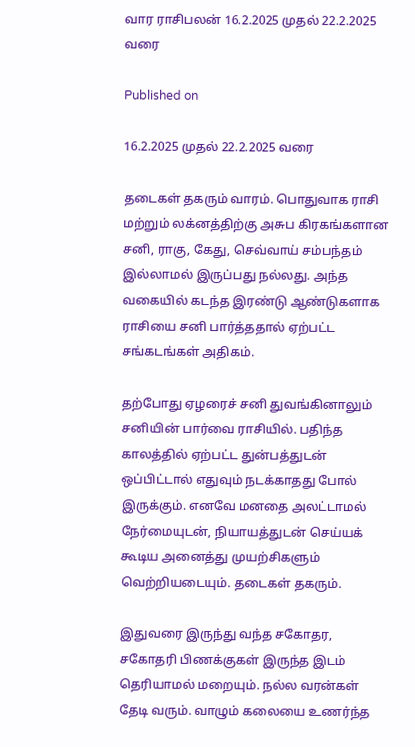வார ராசிபலன் 16.2.2025 முதல் 22.2.2025 வரை

Published on

16.2.2025 முதல் 22.2.2025 வரை

தடைகள் தகரும் வாரம். பொதுவாக ராசி மற்றும் லக்னத்திற்கு அசுப கிரகங்களான சனி, ராகு, கேது, செவ்வாய் சம்பந்தம் இல்லாமல் இருப்பது நல்லது. அந்த வகையில் கடந்த இரண்டு ஆண்டுகளாக ராசியை சனி பார்த்ததால் ஏற்பட்ட சங்கடங்கள் அதிகம்.

தற்போது ஏழரைச் சனி துவங்கினாலும் சனியின் பார்வை ராசியில். பதிந்த காலத்தில் ஏற்பட்ட துன்பத்துடன் ஒப்பிட்டால் எதுவும் நடக்காதது போல் இருக்கும். எனவே மனதை அலட்டாமல் நேர்மையுடன், நியாயத்துடன் செய்யக் கூடிய அனைத்து முயற்சிகளும் வெற்றியடையும். தடைகள் தகரும்.

இதுவரை இருந்து வந்த சகோதர, சகோதரி பிணக்குகள் இருந்த இடம் தெரியாமல் மறையும். நல்ல வரன்கள் தேடி வரும். வாழும் கலையை உணர்ந்த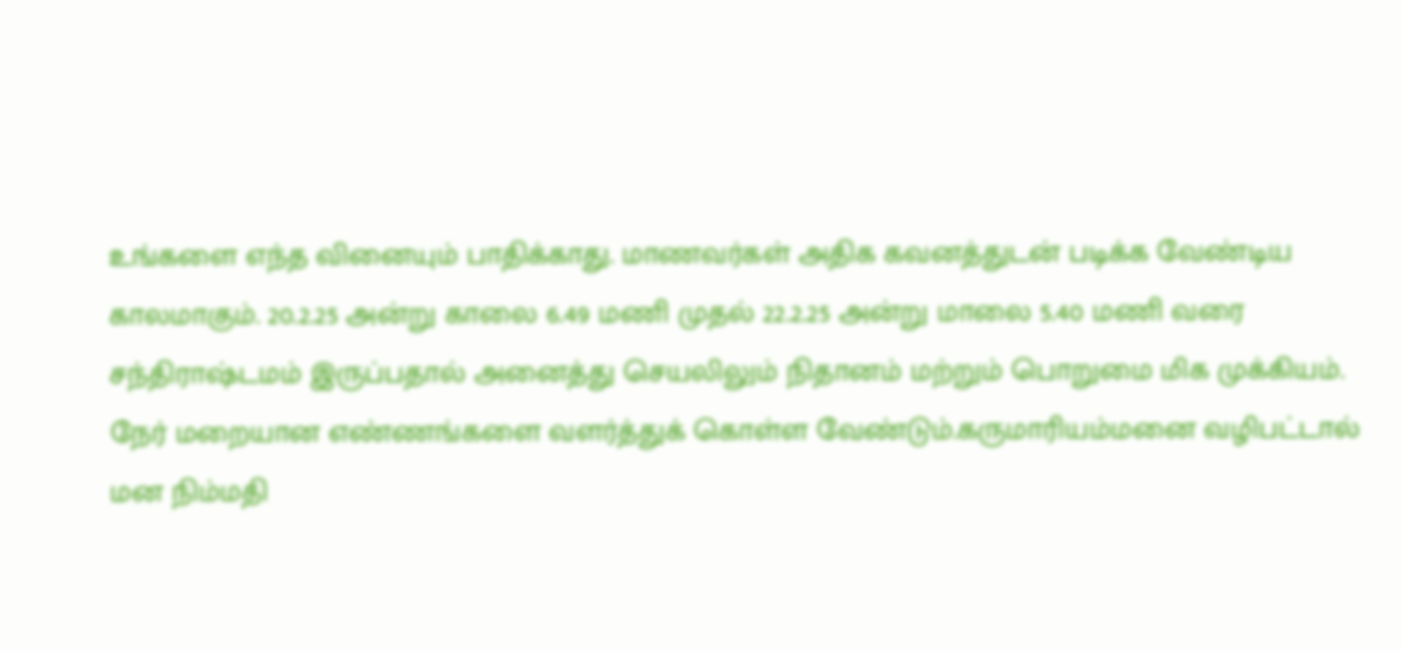உங்களை எந்த வினையும் பாதிக்காது. மாணவர்கள் அதிக கவனத்துடன் படிக்க வேண்டிய காலமாகும். 20.2.25 அன்று காலை 6.49 மணி முதல் 22.2.25 அன்று மாலை 5.40 மணி வரை சந்திராஷ்டமம் இருப்பதால் அனைத்து செயலிலும் நிதானம் மற்றும் பொறுமை மிக முக்கியம். நேர் மறையான எண்ணங்களை வளர்த்துக் கொள்ள வேண்டும்.கருமாரியம்மனை வழிபட்டால் மன நிம்மதி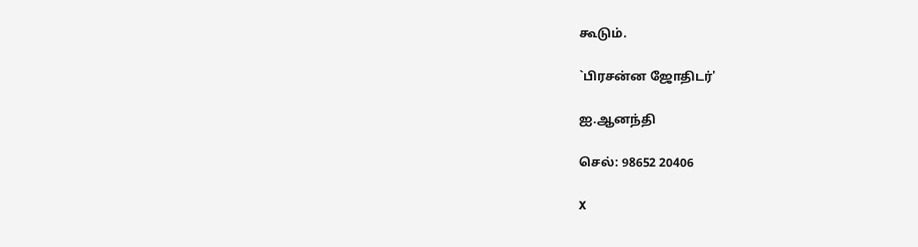கூடும்.

`பிரசன்ன ஜோதிடர்'

ஐ.ஆனந்தி

செல்: 98652 20406

X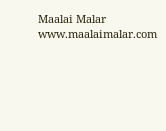Maalai Malar
www.maalaimalar.com